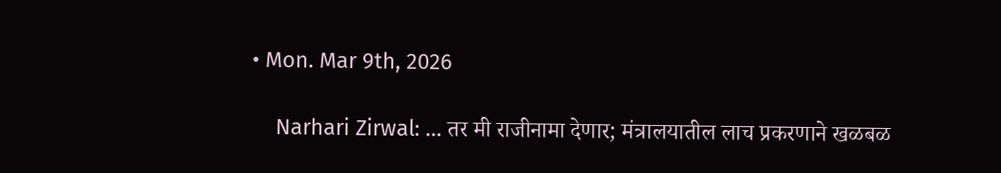• Mon. Mar 9th, 2026

    Narhari Zirwal: … तर मी राजीनामा देणार; मंत्रालयातील लाच प्रकरणाने खळबळ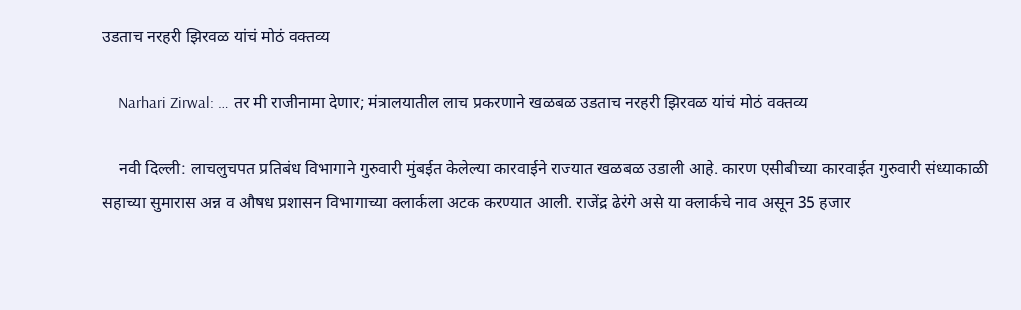उडताच नरहरी झिरवळ यांचं मोठं वक्तव्य

    Narhari Zirwal: … तर मी राजीनामा देणार; मंत्रालयातील लाच प्रकरणाने खळबळ उडताच नरहरी झिरवळ यांचं मोठं वक्तव्य

    नवी दिल्ली: लाचलुचपत प्रतिबंध विभागाने गुरुवारी मुंबईत केलेल्या कारवाईने राज्यात खळबळ उडाली आहे. कारण एसीबीच्या कारवाईत गुरुवारी संध्याकाळी सहाच्या सुमारास अन्न व औषध प्रशासन विभागाच्या क्लार्कला अटक करण्यात आली. राजेंद्र ढेरंगे असे या क्लार्कचे नाव असून 35 हजार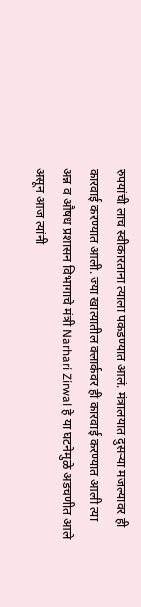रुपयांची लाच स्वीकारताना त्याला पकडण्यात आलं. मंत्रालयात दुसऱ्या मजल्यावर ही कारवाई करण्यात आली. ज्या खात्यातील क्लार्कवर ही कारवाई करण्यात आली त्या अन्न व औषध प्रशासन विभागाचे मंत्री Narhari Zirwal हे या घटनेमुळे अडचणीत आले असून आज त्यांनी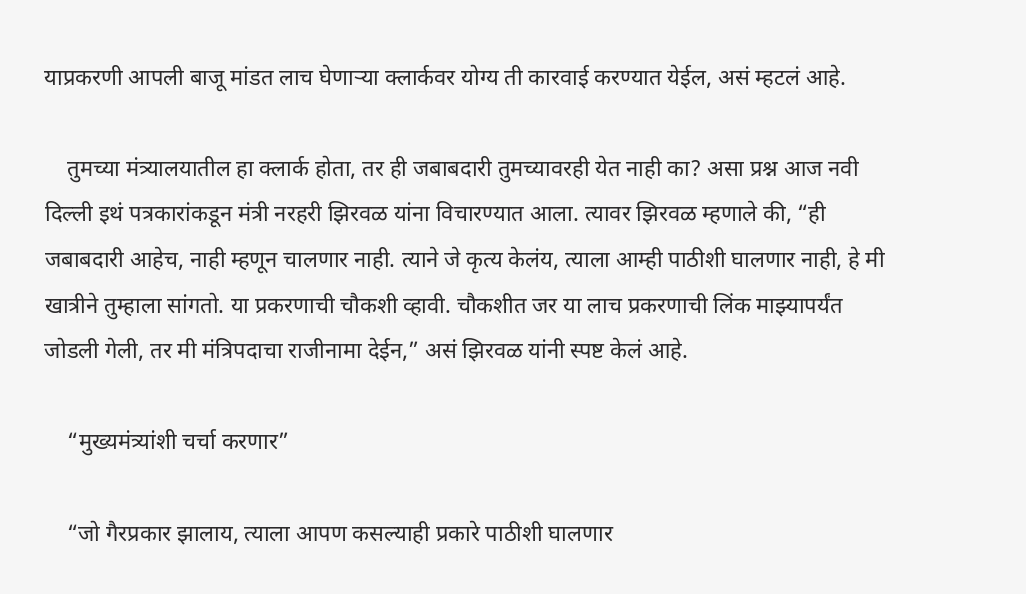याप्रकरणी आपली बाजू मांडत लाच घेणाऱ्या क्लार्कवर योग्य ती कारवाई करण्यात येईल, असं म्हटलं आहे.

    तुमच्या मंत्र्यालयातील हा क्लार्क होता, तर ही जबाबदारी तुमच्यावरही येत नाही का? असा प्रश्न आज नवी दिल्ली इथं पत्रकारांकडून मंत्री नरहरी झिरवळ यांना विचारण्यात आला. त्यावर झिरवळ म्हणाले की, “ही जबाबदारी आहेच, नाही म्हणून चालणार नाही. त्याने जे कृत्य केलंय, त्याला आम्ही पाठीशी घालणार नाही, हे मी खात्रीने तुम्हाला सांगतो. या प्रकरणाची चौकशी व्हावी. चौकशीत जर या लाच प्रकरणाची लिंक माझ्यापर्यंत जोडली गेली, तर मी मंत्रि‍पदाचा राजीनामा देईन,” असं झिरवळ यांनी स्पष्ट केलं आहे.

    “मुख्यमंत्र्यांशी चर्चा करणार”

    “जो गैरप्रकार झालाय, त्याला आपण कसल्याही प्रकारे पाठीशी घालणार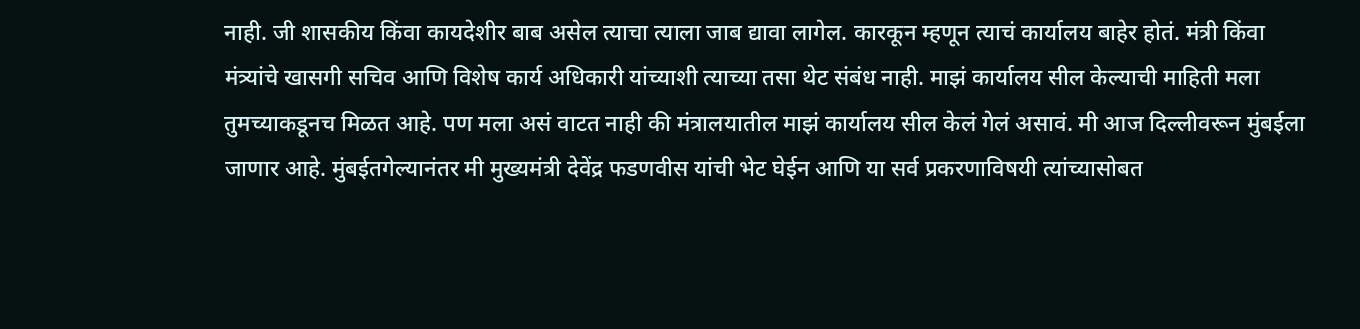नाही. जी शासकीय किंवा कायदेशीर बाब असेल त्याचा त्याला जाब द्यावा लागेल. कारकून म्हणून त्याचं कार्यालय बाहेर होतं. मंत्री किंवा मंत्र्यांचे खासगी सचिव आणि विशेष कार्य अधिकारी यांच्याशी त्याच्या तसा थेट संबंध नाही. माझं कार्यालय सील केल्याची माहिती मला तुमच्याकडूनच मिळत आहे. पण मला असं वाटत नाही की मंत्रालयातील माझं कार्यालय सील केलं गेलं असावं. मी आज दिल्लीवरून मुंबईला जाणार आहे. मुंबईतगेल्यानंतर मी मुख्यमंत्री देवेंद्र फडणवीस यांची भेट घेईन आणि या सर्व प्रकरणाविषयी त्यांच्यासोबत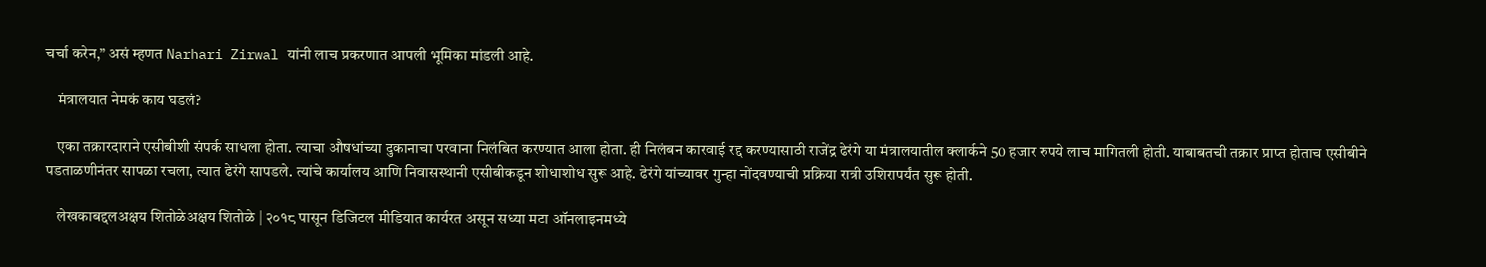चर्चा करेन,” असं म्हणत Narhari Zirwal यांनी लाच प्रकरणात आपली भूमिका मांडली आहे.

    मंत्रालयात नेमकं काय घडलं?

    एका तक्रारदाराने एसीबीशी संपर्क साधला होता. त्याचा औषधांच्या दुकानाचा परवाना निलंबित करण्यात आला होता. ही निलंबन कारवाई रद्द करण्यासाठी राजेंद्र ढेरंगे या मंत्रालयातील क्लार्कने 50 हजार रुपये लाच मागितली होती. याबाबतची तक्रार प्राप्त होताच एसीबीने पडताळणीनंतर सापळा रचला, त्यात ढेरंगे सापडले. त्यांचे कार्यालय आणि निवासस्थानी एसीबीकडून शोधाशोध सुरू आहे. ढेरंगे यांच्यावर गुन्हा नोंदवण्याची प्रक्रिया रात्री उशिरापर्यंत सुरू होती.

    लेखकाबद्दलअक्षय शितोळेअक्षय शितोळे | २०१८ पासून डिजिटल मीडियात कार्यरत असून सध्या मटा ऑनलाइनमध्ये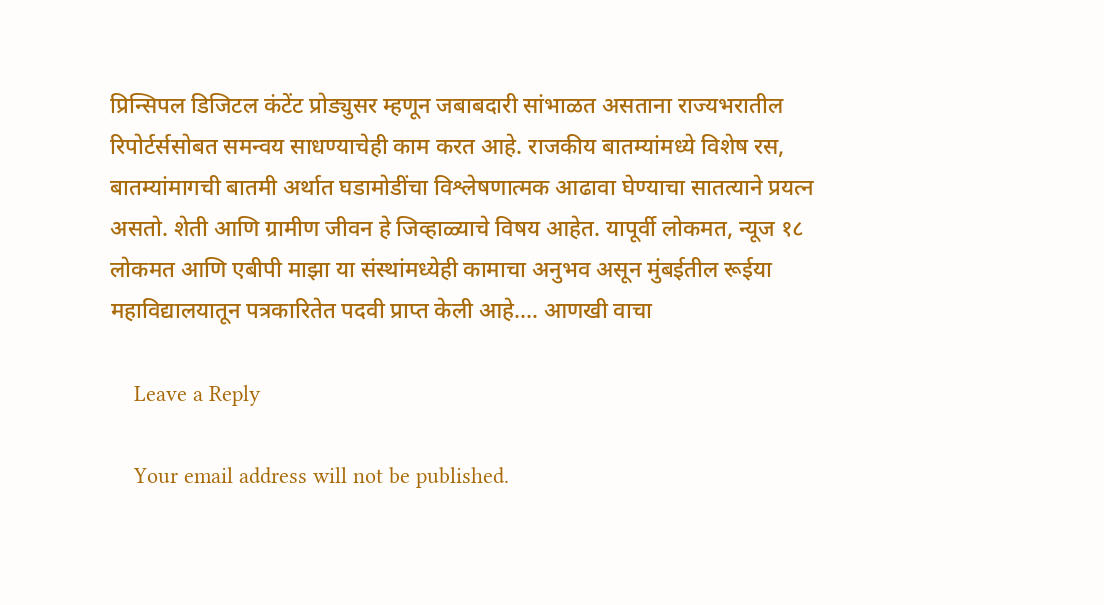प्रिन्सिपल डिजिटल कंटेंट प्रोड्युसर म्हणून जबाबदारी सांभाळत असताना राज्यभरातील रिपोर्टर्ससोबत समन्वय साधण्याचेही काम करत आहे. राजकीय बातम्यांमध्ये विशेष रस, बातम्यांमागची बातमी अर्थात घडामोडींचा विश्लेषणात्मक आढावा घेण्याचा सातत्याने प्रयत्न असतो. शेती आणि ग्रामीण जीवन हे जिव्हाळ्याचे विषय आहेत. यापूर्वी लोकमत, न्यूज १८ लोकमत आणि एबीपी माझा या संस्थांमध्येही कामाचा अनुभव असून मुंबईतील रूईया महाविद्यालयातून पत्रकारितेत पदवी प्राप्त केली आहे.… आणखी वाचा

    Leave a Reply

    Your email address will not be published.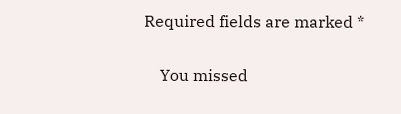Required fields are marked *

    You missed